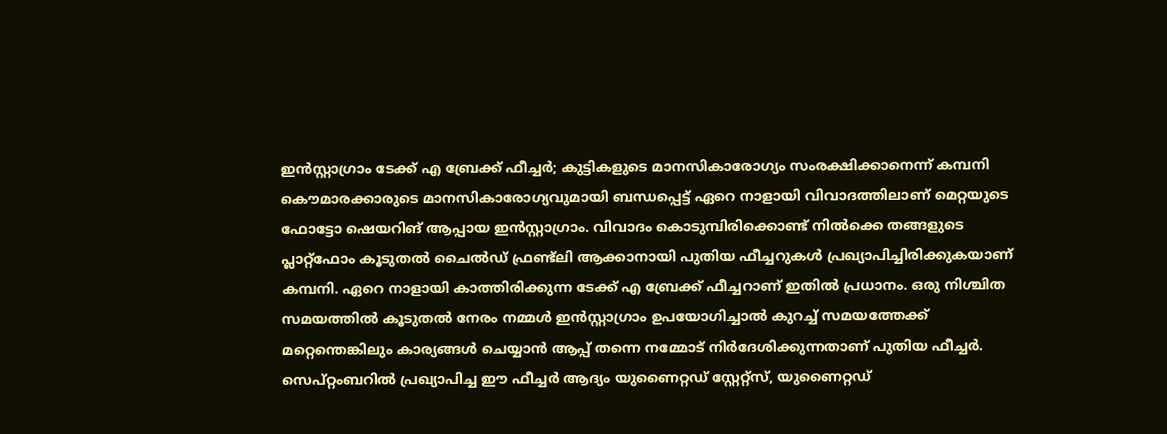ഇൻസ്റ്റാഗ്രാം ടേക്ക് എ ബ്രേക്ക് ഫീച്ചർ; കുട്ടികളുടെ മാനസികാരോഗ്യം സംരക്ഷിക്കാനെന്ന് കമ്പനി
കൌമാരക്കാരുടെ മാനസികാരോഗ്യവുമായി ബന്ധപ്പെട്ട് ഏറെ നാളായി വിവാദത്തിലാണ് മെറ്റയുടെ ഫോട്ടോ ഷെയറിങ് ആപ്പായ ഇൻസ്റ്റാഗ്രാം. വിവാദം കൊടുമ്പിരിക്കൊണ്ട് നിൽക്കെ തങ്ങളുടെ പ്ലാറ്റ്ഫോം കൂടുതൽ ചൈൽഡ് ഫ്രണ്ട്ലി ആക്കാനായി പുതിയ ഫീച്ചറുകൾ പ്രഖ്യാപിച്ചിരിക്കുകയാണ് കമ്പനി. ഏറെ നാളായി കാത്തിരിക്കുന്ന ടേക്ക് എ ബ്രേക്ക് ഫീച്ചറാണ് ഇതിൽ പ്രധാനം. ഒരു നിശ്ചിത സമയത്തിൽ കൂടുതൽ നേരം നമ്മൾ ഇൻസ്റ്റാഗ്രാം ഉപയോഗിച്ചാൽ കുറച്ച് സമയത്തേക്ക് മറ്റെന്തെങ്കിലും കാര്യങ്ങൾ ചെയ്യാൻ ആപ്പ് തന്നെ നമ്മോട് നിർദേശിക്കുന്നതാണ് പുതിയ ഫീച്ചർ. സെപ്റ്റംബറിൽ പ്രഖ്യാപിച്ച ഈ ഫീച്ചർ ആദ്യം യുണൈറ്റഡ് സ്റ്റേറ്റ്സ്, യുണൈറ്റഡ്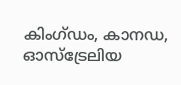കിംഗ്ഡം, കാനഡ, ഓസ്ട്രേലിയ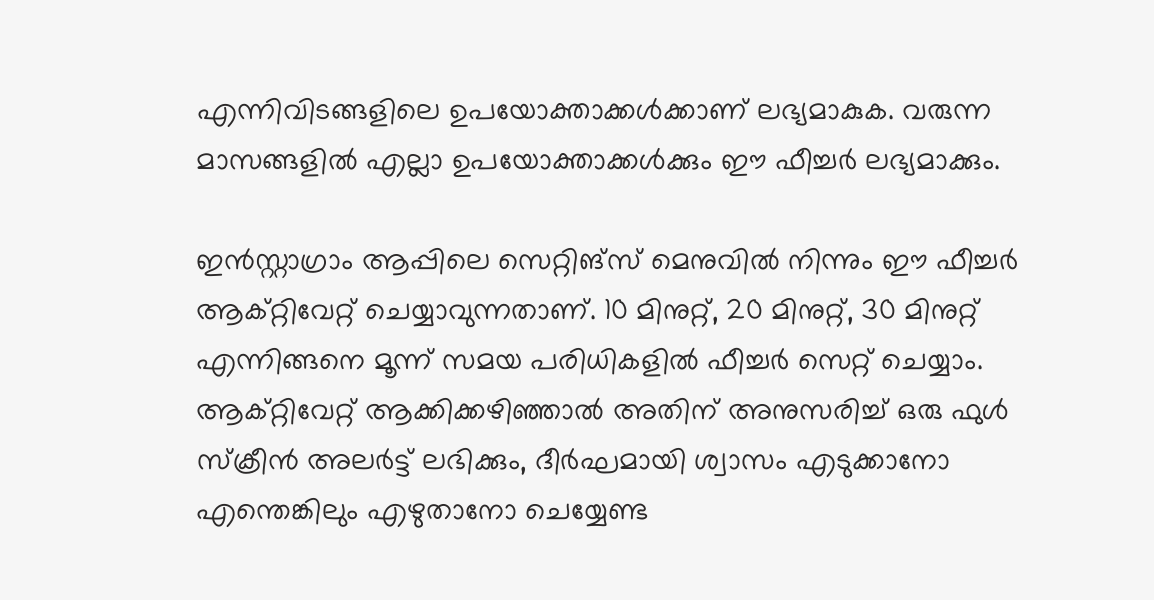എന്നിവിടങ്ങളിലെ ഉപയോക്താക്കൾക്കാണ് ലഭ്യമാകുക. വരുന്ന മാസങ്ങളിൽ എല്ലാ ഉപയോക്താക്കൾക്കും ഈ ഫീച്ചർ ലഭ്യമാക്കും.

ഇൻസ്റ്റാഗ്രാം ആപ്പിലെ സെറ്റിങ്സ് മെനുവിൽ നിന്നും ഈ ഫീച്ചർ ആക്റ്റിവേറ്റ് ചെയ്യാവുന്നതാണ്. 10 മിനുറ്റ്, 20 മിനുറ്റ്, 30 മിനുറ്റ് എന്നിങ്ങനെ മൂന്ന് സമയ പരിധികളിൽ ഫീച്ചർ സെറ്റ് ചെയ്യാം. ആക്റ്റിവേറ്റ് ആക്കിക്കഴിഞ്ഞാൽ അതിന് അനുസരിച്ച് ഒരു ഫുൾ സ്ക്രീൻ അലർട്ട് ലഭിക്കും, ദീർഘമായി ശ്വാസം എടുക്കാനോ എന്തെങ്കിലും എഴുതാനോ ചെയ്യേണ്ട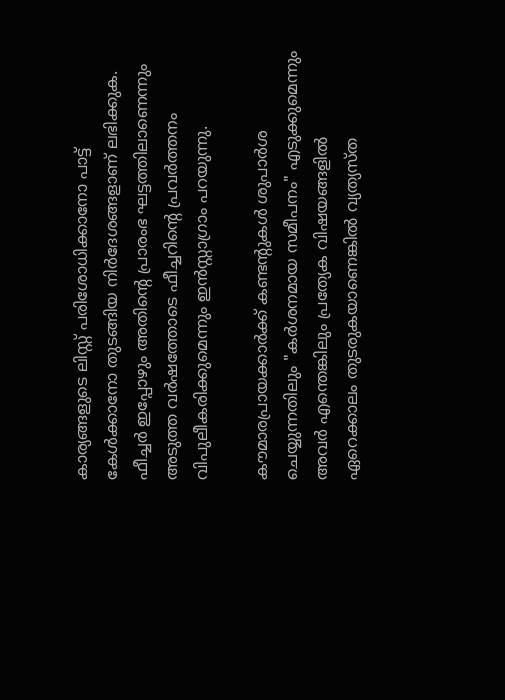കാര്യങ്ങളുടെ ലിസ്റ്റ് പരിശോധിക്കാനോ പാട്ട് കേൾക്കാനോ തുടങ്ങിയ നിർദേശങ്ങളാണ് ലഭിക്കുക. ഫീച്ചർ ഇപ്പോഴും അതിന്റെ പ്രാരംഭ ഘട്ടത്തിലാണെന്നും അടുത്ത വർഷത്തോടെ ഫീച്ചറിന്റെ പ്രവർത്തനം വിപുലീകരിക്കുമെന്നും ഇൻസ്റ്റാഗ്രാം പറയുന്നു.

കൗമാരപ്രായക്കാർക്ക് കണ്ടന്റുകൾ ശുപാർശ ചെയ്യുന്നതിലും "കർശനമായ സമീപനം" എടുക്കുമെന്നും അവർ എന്തെങ്കിലും പ്രത്യേക വിഷയങ്ങളിൽ ഏറെക്കാലം തുടരുകയാണെങ്കിൽ വ്യത്യസ്ത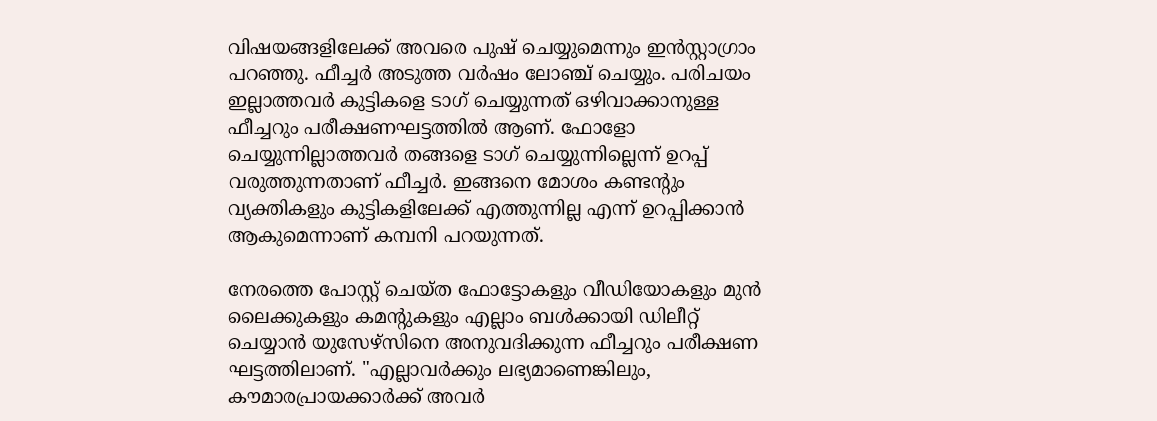വിഷയങ്ങളിലേക്ക് അവരെ പുഷ് ചെയ്യുമെന്നും ഇൻസ്റ്റാഗ്രാം പറഞ്ഞു. ഫീച്ചർ അടുത്ത വർഷം ലോഞ്ച് ചെയ്യും. പരിചയം ഇല്ലാത്തവർ കുട്ടികളെ ടാഗ് ചെയ്യുന്നത് ഒഴിവാക്കാനുള്ള ഫീച്ചറും പരീക്ഷണഘട്ടത്തിൽ ആണ്. ഫോളോ ചെയ്യുന്നില്ലാത്തവർ തങ്ങളെ ടാഗ് ചെയ്യുന്നില്ലെന്ന് ഉറപ്പ് വരുത്തുന്നതാണ് ഫീച്ചർ. ഇങ്ങനെ മോശം കണ്ടന്റും വ്യക്തികളും കുട്ടികളിലേക്ക് എത്തുന്നില്ല എന്ന് ഉറപ്പിക്കാൻ ആകുമെന്നാണ് കമ്പനി പറയുന്നത്.

നേരത്തെ പോസ്റ്റ് ചെയ്ത ഫോട്ടോകളും വീഡിയോകളും മുൻ ലൈക്കുകളും കമന്റുകളും എല്ലാം ബൾക്കായി ഡിലീറ്റ് ചെയ്യാൻ യുസേഴ്സിനെ അനുവദിക്കുന്ന ഫീച്ചറും പരീക്ഷണ ഘട്ടത്തിലാണ്. "എല്ലാവർക്കും ലഭ്യമാണെങ്കിലും, കൗമാരപ്രായക്കാർക്ക് അവർ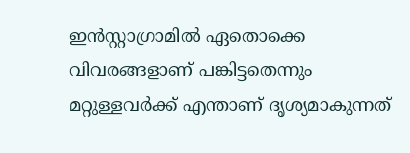ഇൻസ്റ്റാഗ്രാമിൽ ഏതൊക്കെ വിവരങ്ങളാണ് പങ്കിട്ടതെന്നും മറ്റുള്ളവർക്ക് എന്താണ് ദൃശ്യമാകുന്നത്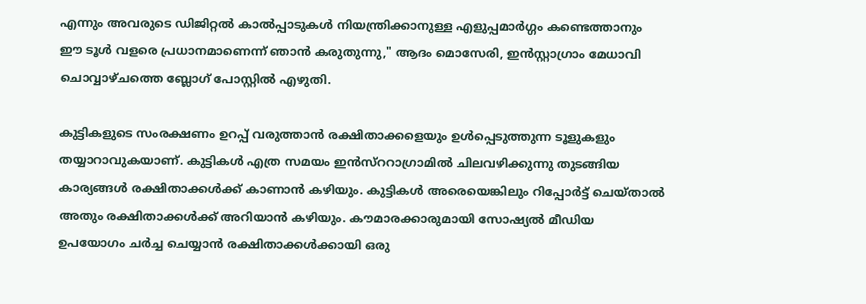എന്നും അവരുടെ ഡിജിറ്റൽ കാൽപ്പാടുകൾ നിയന്ത്രിക്കാനുള്ള എളുപ്പമാർഗ്ഗം കണ്ടെത്താനും ഈ ടൂൾ വളരെ പ്രധാനമാണെന്ന് ഞാൻ കരുതുന്നു," ആദം മൊസേരി, ഇൻസ്റ്റാഗ്രാം മേധാവി ചൊവ്വാഴ്ചത്തെ ബ്ലോഗ് പോസ്റ്റിൽ എഴുതി.

കുട്ടികളുടെ സംരക്ഷണം ഉറപ്പ് വരുത്താൻ രക്ഷിതാക്കളെയും ഉൾപ്പെടുത്തുന്ന ടൂളുകളും തയ്യാറാവുകയാണ്. കുട്ടികൾ എത്ര സമയം ഇൻസ്ററാഗ്രാമിൽ ചിലവഴിക്കുന്നു തുടങ്ങിയ കാര്യങ്ങൾ രക്ഷിതാക്കൾക്ക് കാണാൻ കഴിയും. കുട്ടികൾ അരെയെങ്കിലും റിപ്പോർട്ട് ചെയ്താൽ അതും രക്ഷിതാക്കൾക്ക് അറിയാൻ കഴിയും. കൗമാരക്കാരുമായി സോഷ്യൽ മീഡിയ ഉപയോഗം ചർച്ച ചെയ്യാൻ രക്ഷിതാക്കൾക്കായി ഒരു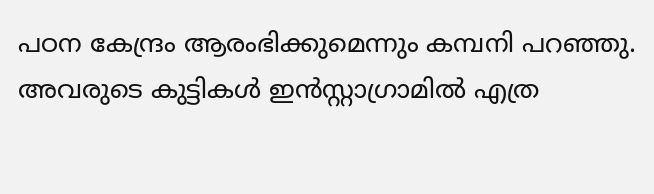പഠന കേന്ദ്രം ആരംഭിക്കുമെന്നും കമ്പനി പറഞ്ഞു. അവരുടെ കുട്ടികൾ ഇൻസ്റ്റാഗ്രാമിൽ എത്ര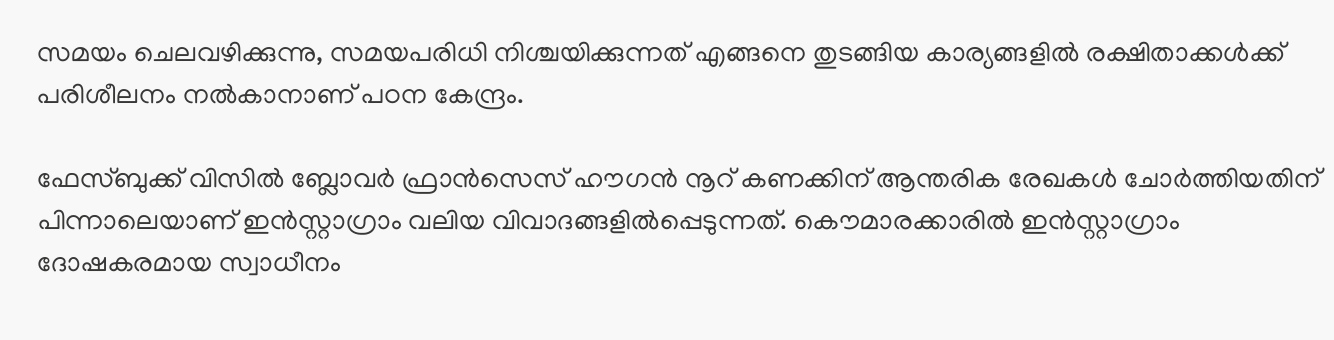സമയം ചെലവഴിക്കുന്നു, സമയപരിധി നിശ്ചയിക്കുന്നത് എങ്ങനെ തുടങ്ങിയ കാര്യങ്ങളിൽ രക്ഷിതാക്കൾക്ക് പരിശീലനം നൽകാനാണ് പഠന കേന്ദ്രം.

ഫേസ്ബുക്ക് വിസിൽ ബ്ലോവർ ഫ്രാൻസെസ് ഹൗഗൻ നൂറ് കണക്കിന് ആന്തരിക രേഖകൾ ചോർത്തിയതിന് പിന്നാലെയാണ് ഇൻസ്റ്റാഗ്രാം വലിയ വിവാദങ്ങളിൽപ്പെടുന്നത്. കൌമാരക്കാരിൽ ഇൻസ്റ്റാഗ്രാം ദോഷകരമായ സ്വാധീനം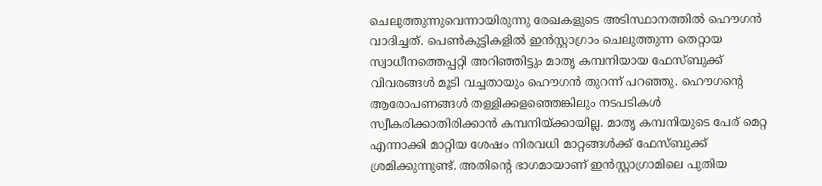ചെലുത്തുന്നുവെന്നായിരുന്നു രേഖകളുടെ അടിസ്ഥാനത്തിൽ ഹൌഗൻ വാദിച്ചത്. പെൺകുട്ടികളിൽ ഇൻസ്റ്റാഗ്രാം ചെലുത്തുന്ന തെറ്റായ സ്വാധീനത്തെപ്പറ്റി അറിഞ്ഞിട്ടും മാതൃ കമ്പനിയായ ഫേസ്ബുക്ക് വിവരങ്ങൾ മൂടി വച്ചതായും ഹൌഗൻ തുറന്ന് പറഞ്ഞു. ഹൌഗന്റെ ആരോപണങ്ങൾ തള്ളിക്കളഞ്ഞെങ്കിലും നടപടികൾ സ്വീകരിക്കാതിരിക്കാൻ കമ്പനിയ്ക്കായില്ല. മാതൃ കമ്പനിയുടെ പേര് മെറ്റ എന്നാക്കി മാറ്റിയ ശേഷം നിരവധി മാറ്റങ്ങൾക്ക് ഫേസ്ബുക്ക് ശ്രമിക്കുന്നുണ്ട്. അതിന്റെ ഭാഗമായാണ് ഇൻസ്റ്റാഗ്രാമിലെ പുതിയ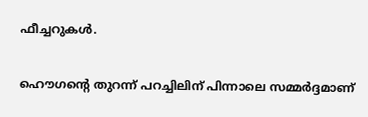ഫീച്ചറുകൾ.

ഹൌഗന്റെ തുറന്ന് പറച്ചിലിന് പിന്നാലെ സമ്മർദ്ദമാണ്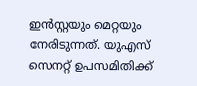ഇൻസ്റ്റയും മെറ്റയും നേരിടുന്നത്. യുഎസ് സെനറ്റ് ഉപസമിതിക്ക്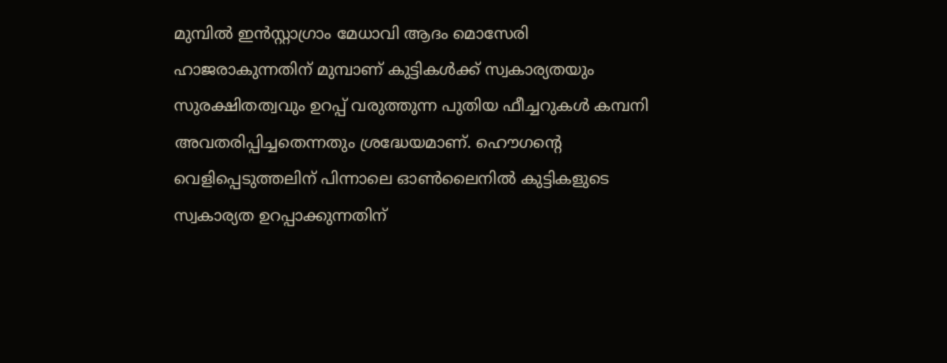മുമ്പിൽ ഇൻസ്റ്റാഗ്രാം മേധാവി ആദം മൊസേരി ഹാജരാകുന്നതിന് മുമ്പാണ് കുട്ടികൾക്ക് സ്വകാര്യതയും സുരക്ഷിതത്വവും ഉറപ്പ് വരുത്തുന്ന പുതിയ ഫീച്ചറുകൾ കമ്പനി അവതരിപ്പിച്ചതെന്നതും ശ്രദ്ധേയമാണ്. ഹൌഗന്റെ വെളിപ്പെടുത്തലിന് പിന്നാലെ ഓൺലൈനിൽ കുട്ടികളുടെ സ്വകാര്യത ഉറപ്പാക്കുന്നതിന്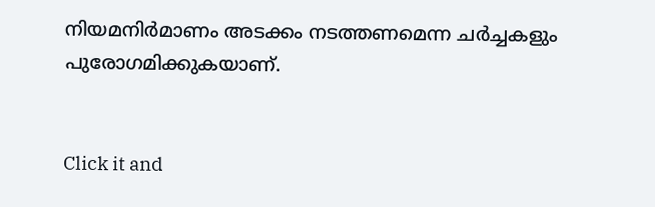നിയമനിർമാണം അടക്കം നടത്തണമെന്ന ചർച്ചകളും പുരോഗമിക്കുകയാണ്.


Click it and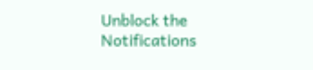Unblock the Notifications